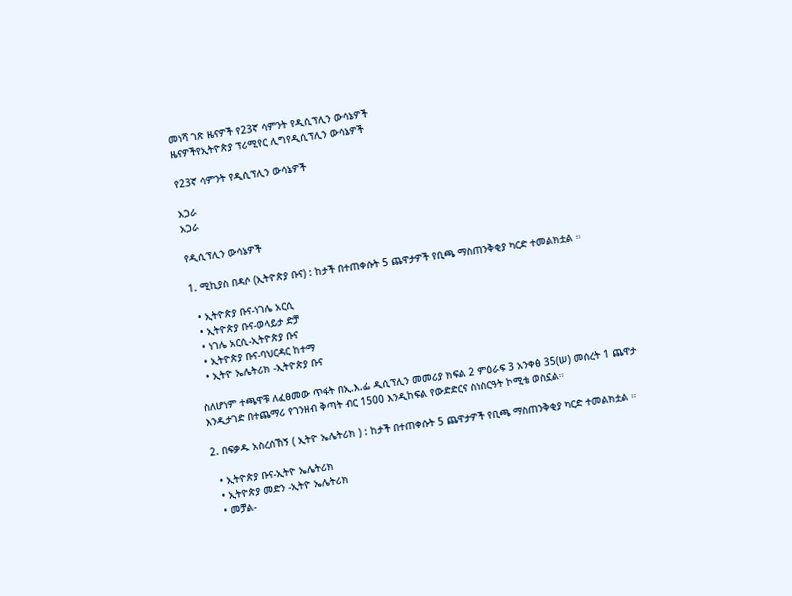መነሻ ገጽ ዜናዎች የ23ኛ ሳምንት የዲሲፕሊን ውሳኔዎች
ዜናዎችየኢትዮጵያ ፕሪሚየር ሊግየዲሲፕሊን ውሳኔዎች

የ23ኛ ሳምንት የዲሲፕሊን ውሳኔዎች

አጋራ
አጋራ

የዲሲፕሊን ውሳኔዎች

1. ሚኪያስ በዳሶ (ኢትዮጵያ ቡና) : ከታች በተጠቀሱት 5 ጨዋታዎች የቢጫ ማስጠንቅቂያ ካርድ ተመልክቷል ።

  • ኢትዮጵያ ቡና-ነገሌ አርሲ
  • ኢትዮጵያ ቡና-ወላይታ ድቻ
  • ነገሌ አርሲ-ኢትዮጵያ ቡና
  • ኢትዮጵያ ቡና-ባህርዳር ከተማ
  • ኢትዮ ኤሌትሪክ -ኢትዮጵያ ቡና

ስለሆነም ተጫዋቹ ለፈፀመው ጥፋት በኢ.እ.ፌ ዲሲፕሊን መመሪያ ክፍል 2 ምዕራፍ 3 አንቀፅ 35(ሠ) መሰረት 1 ጨዋታ እንዲታገድ በተጨማሪ የገንዘብ ቅጣት ብር 1500 እንዲከፍል የውድድርና ስነስርዓት ኮሚቴ ወስኗል።

2. በፍቃዱ አስረሰኸኝ ( ኢትዮ ኤሌትሪክ ) : ከታች በተጠቀሱት 5 ጨዋታዎች የቢጫ ማስጠንቅቂያ ካርድ ተመልክቷል ።

  • ኢትዮጵያ ቡና-ኢትዮ ኤሌትሪክ
  • ኢትዮጵያ መድን -ኢትዮ ኤሌትሪክ
  • መቻል-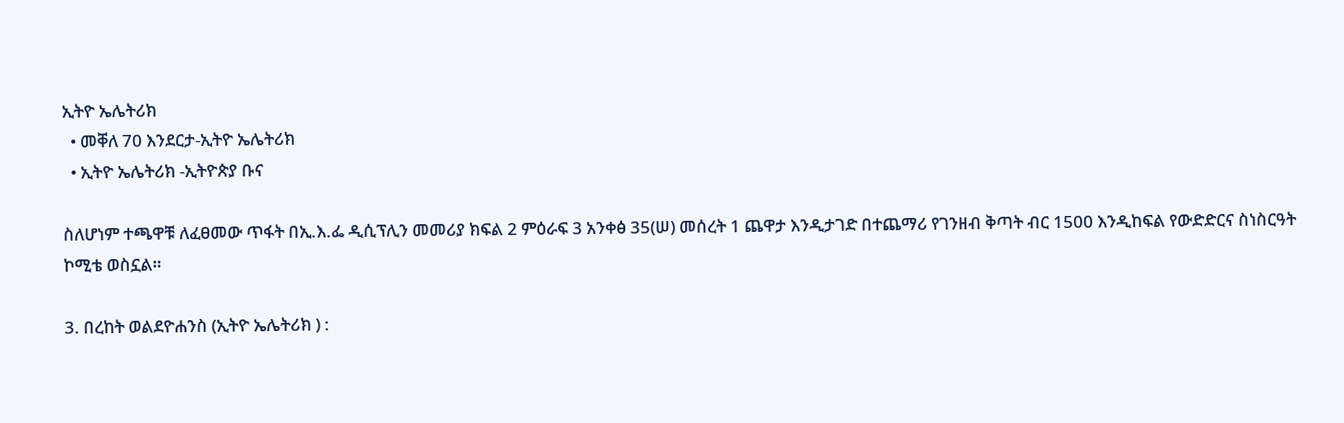ኢትዮ ኤሌትሪክ
  • መቐለ 70 እንደርታ-ኢትዮ ኤሌትሪክ
  • ኢትዮ ኤሌትሪክ -ኢትዮጵያ ቡና

ስለሆነም ተጫዋቹ ለፈፀመው ጥፋት በኢ.እ.ፌ ዲሲፕሊን መመሪያ ክፍል 2 ምዕራፍ 3 አንቀፅ 35(ሠ) መሰረት 1 ጨዋታ እንዲታገድ በተጨማሪ የገንዘብ ቅጣት ብር 1500 እንዲከፍል የውድድርና ስነስርዓት ኮሚቴ ወስኗል።

3. በረከት ወልደዮሐንስ (ኢትዮ ኤሌትሪክ ) :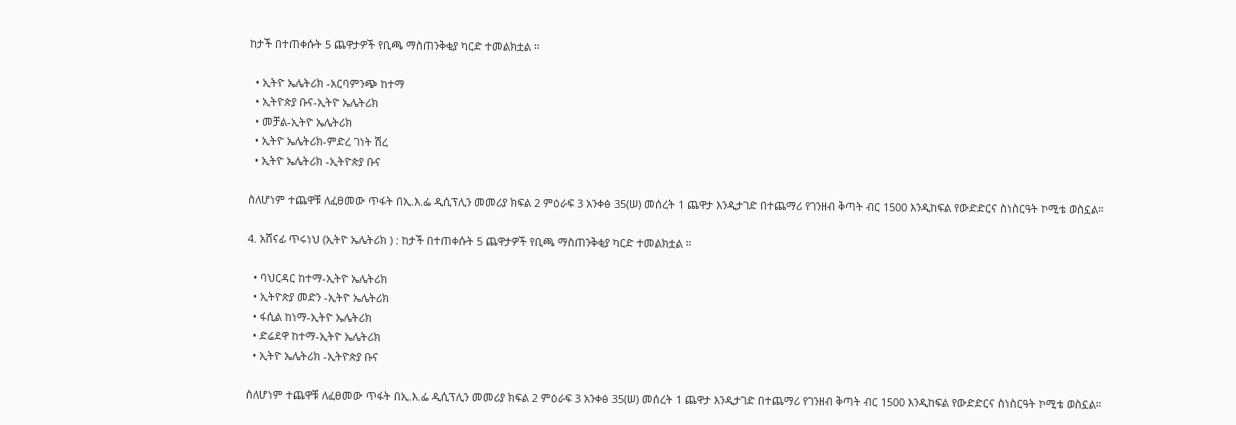ከታች በተጠቀሱት 5 ጨዋታዎች የቢጫ ማስጠንቅቂያ ካርድ ተመልክቷል ።

  • ኢትዮ ኤሌትሪክ -አርባምንጭ ከተማ
  • ኢትዮጵያ ቡና-ኢትዮ ኤሌትሪክ
  • መቻል-ኢትዮ ኤሌትሪክ
  • ኢትዮ ኤሌትሪክ-ምድረ ገነት ሽረ
  • ኢትዮ ኤሌትሪክ -ኢትዮጵያ ቡና

ስለሆነም ተጨዋቹ ለፈፀመው ጥፋት በኢ.እ.ፌ ዲሲፕሊን መመሪያ ክፍል 2 ምዕራፍ 3 አንቀፅ 35(ሠ) መሰረት 1 ጨዋታ እንዲታገድ በተጨማሪ የገንዘብ ቅጣት ብር 1500 እንዲከፍል የውድድርና ስነስርዓት ኮሚቴ ወስኗል።

4. አሸናፊ ጥሩነህ (ኢትዮ ኤሌትሪክ ) : ከታች በተጠቀሱት 5 ጨዋታዎች የቢጫ ማስጠንቅቂያ ካርድ ተመልክቷል ።

  • ባህርዳር ከተማ-ኢትዮ ኤሌትሪክ
  • ኢትዮጵያ መድን -ኢትዮ ኤሌትሪክ
  • ፋሲል ከነማ-ኢትዮ ኤሌትሪክ
  • ድሬደዋ ከተማ-ኢትዮ ኤሌትሪክ
  • ኢትዮ ኤሌትሪክ -ኢትዮጵያ ቡና

ስለሆነም ተጨዋቹ ለፈፀመው ጥፋት በኢ.እ.ፌ ዲሲፕሊን መመሪያ ክፍል 2 ምዕራፍ 3 አንቀፅ 35(ሠ) መሰረት 1 ጨዋታ እንዲታገድ በተጨማሪ የገንዘብ ቅጣት ብር 1500 እንዲከፍል የውድድርና ስነስርዓት ኮሚቴ ወስኗል።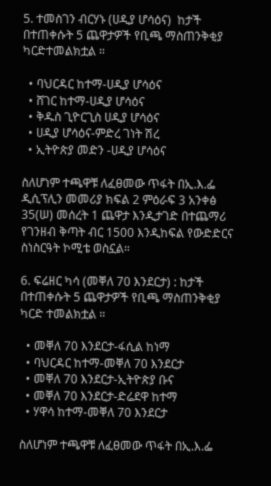5. ተመስገን ብርሃኑ (ሀዲያ ሆሳዕና)  ከታች በተጠቀሱት 5 ጨዋታዎች የቢጫ ማስጠንቅቂያ ካርድተመልክቷል ።

  • ባህርዳር ከተማ-ሀዲያ ሆሳዕና
  • ሸገር ከተማ-ሀዲያ ሆሳዕና
  • ቅዱስ ጊዮርጊስ ሀዲያ ሆሳዕና
  • ሀዲያ ሆሳዕና-ምድረ ገነት ሽረ
  • ኢትዮጵያ መድን -ሀዲያ ሆሳዕና

ስለሆነም ተጫዋቹ ለፈፀመው ጥፋት በኢ.እ.ፌ ዲሲፕሊን መመሪያ ክፍል 2 ምዕራፍ 3 አንቀፅ 35(ሠ) መሰረት 1 ጨዋታ እንዲታገድ በተጨማሪ የገንዘብ ቅጣት ብር 1500 እንዲከፍል የውድድርና ስነስርዓት ኮሚቴ ወስኗል።

6. ፍሬዘር ካሳ (መቐለ 70 እንደርታ) : ከታች በተጠቀሱት 5 ጨዋታዎች የቢጫ ማስጠንቅቂያ ካርድ ተመልክቷል ።

  • መቐለ 70 እንደርታ-ፋሲል ከነማ
  • ባህርዳር ከተማ-መቐለ 70 እንደርታ
  • መቐለ 70 እንደርታ-ኢትዮጵያ ቡና
  • መቐለ 70 እንደርታ-ድሬደዋ ከተማ
  • ሃዋሳ ከተማ-መቐለ 70 እንደርታ

ስለሆነም ተጫዋቹ ለፈፀመው ጥፋት በኢ.እ.ፌ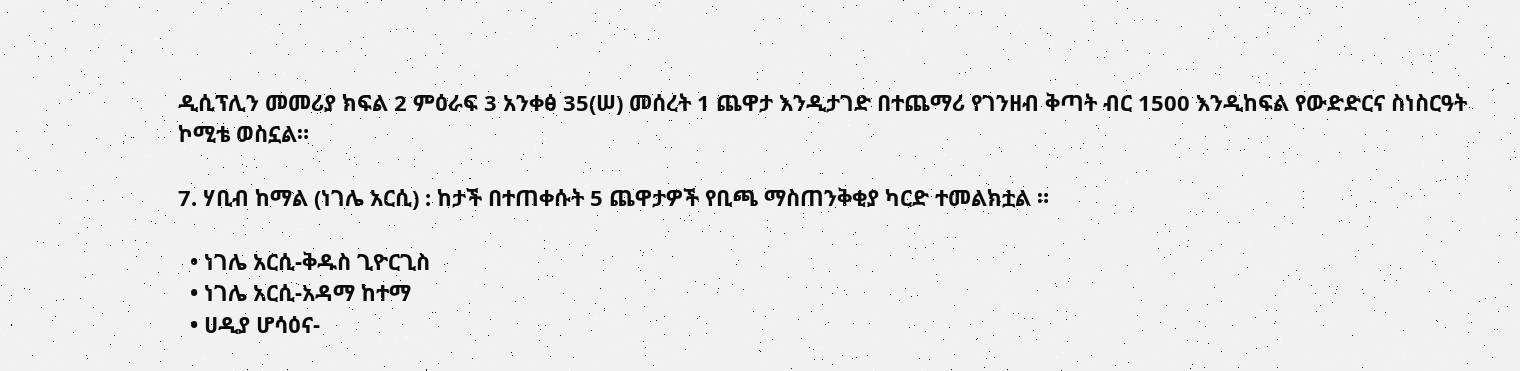ዲሲፕሊን መመሪያ ክፍል 2 ምዕራፍ 3 አንቀፅ 35(ሠ) መሰረት 1 ጨዋታ እንዲታገድ በተጨማሪ የገንዘብ ቅጣት ብር 1500 እንዲከፍል የውድድርና ስነስርዓት ኮሚቴ ወስኗል።

7. ሃቢብ ከማል (ነገሌ አርሲ) : ከታች በተጠቀሱት 5 ጨዋታዎች የቢጫ ማስጠንቅቂያ ካርድ ተመልክቷል ።

  • ነገሌ አርሲ-ቅዱስ ጊዮርጊስ
  • ነገሌ አርሲ-አዳማ ከተማ
  • ሀዲያ ሆሳዕና-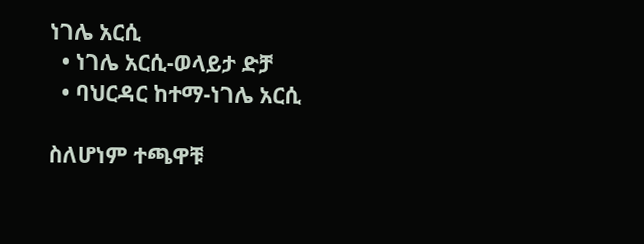ነገሌ አርሲ
  • ነገሌ አርሲ-ወላይታ ድቻ
  • ባህርዳር ከተማ-ነገሌ አርሲ

ስለሆነም ተጫዋቹ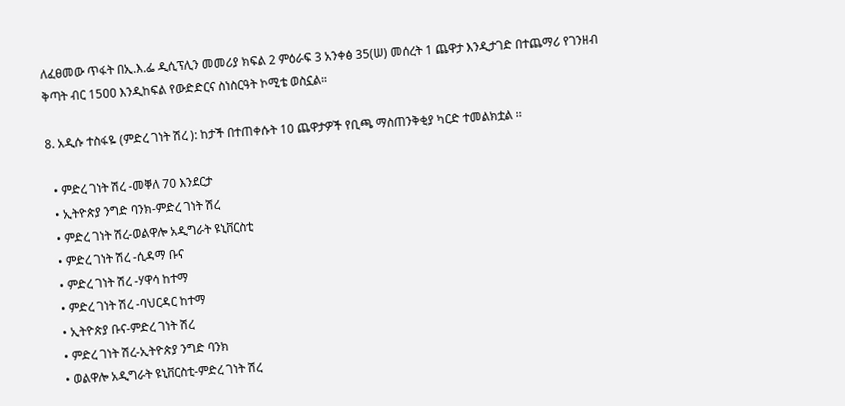ለፈፀመው ጥፋት በኢ.እ.ፌ ዲሲፕሊን መመሪያ ክፍል 2 ምዕራፍ 3 አንቀፅ 35(ሠ) መሰረት 1 ጨዋታ እንዲታገድ በተጨማሪ የገንዘብ ቅጣት ብር 15ዐዐ እንዲከፍል የውድድርና ስነስርዓት ኮሚቴ ወስኗል።

8. አዲሱ ተስፋዬ (ምድረ ገነት ሽረ ): ከታች በተጠቀሱት 10 ጨዋታዎች የቢጫ ማስጠንቅቂያ ካርድ ተመልክቷል ፡፡

  • ምድረ ገነት ሽረ -መቐለ 70 እንደርታ
  • ኢትዮጵያ ንግድ ባንክ‐ምድረ ገነት ሽረ
  • ምድረ ገነት ሽረ-ወልዋሎ አዲግራት ዩኒቨርስቲ
  • ምድረ ገነት ሽረ -ሲዳማ ቡና
  • ምድረ ገነት ሽረ -ሃዋሳ ከተማ
  • ምድረ ገነት ሽረ -ባህርዳር ከተማ
  • ኢትዮጵያ ቡና-ምድረ ገነት ሽረ
  • ምድረ ገነት ሽረ-ኢትዮጵያ ንግድ ባንክ
  • ወልዋሎ አዲግራት ዩኒቨርስቲ-ምድረ ገነት ሽረ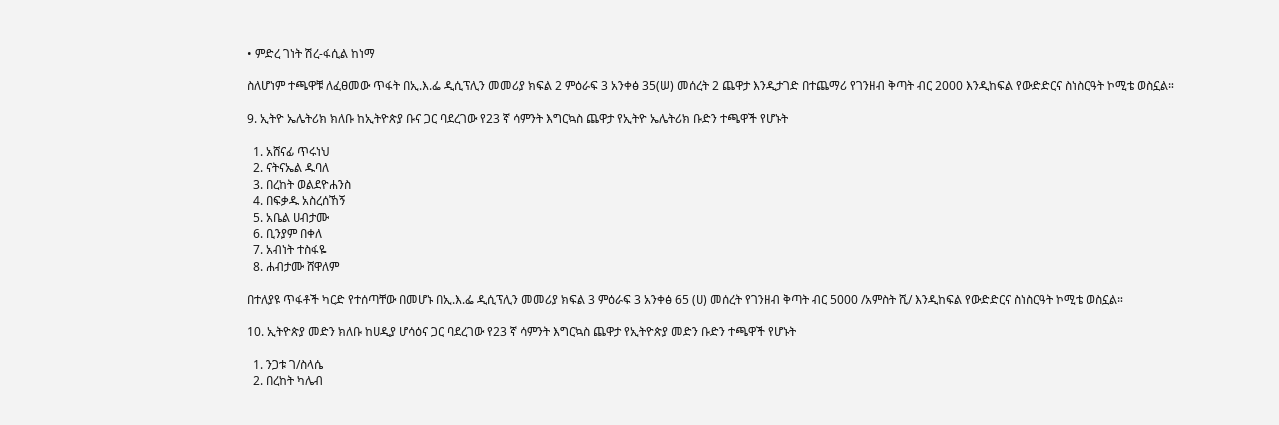• ምድረ ገነት ሽረ-ፋሲል ከነማ

ስለሆነም ተጫዋቹ ለፈፀመው ጥፋት በኢ.እ.ፌ ዲሲፕሊን መመሪያ ክፍል 2 ምዕራፍ 3 አንቀፅ 35(ሠ) መሰረት 2 ጨዋታ እንዲታገድ በተጨማሪ የገንዘብ ቅጣት ብር 2000 እንዲከፍል የውድድርና ስነስርዓት ኮሚቴ ወስኗል።

9. ኢትዮ ኤሌትሪክ ክለቡ ከኢትዮጵያ ቡና ጋር ባደረገው የ23 ኛ ሳምንት እግርኳስ ጨዋታ የኢትዮ ኤሌትሪክ ቡድን ተጫዋች የሆኑት

  1. አሸናፊ ጥሩነህ
  2. ናትናኤል ዱባለ
  3. በረከት ወልደዮሐንስ
  4. በፍቃዱ አስረሰኸኝ
  5. አቤል ሀብታሙ
  6. ቢንያም በቀለ
  7. አብነት ተስፋዬ
  8. ሐብታሙ ሸዋለም

በተለያዩ ጥፋቶች ካርድ የተሰጣቸው በመሆኑ በኢ.እ.ፌ ዲሲፕሊን መመሪያ ክፍል 3 ምዕራፍ 3 አንቀፅ 65 (ሀ) መሰረት የገንዘብ ቅጣት ብር 5000 /አምስት ሺ/ እንዲከፍል የውድድርና ስነስርዓት ኮሚቴ ወስኗል።

10. ኢትዮጵያ መድን ክለቡ ከሀዲያ ሆሳዕና ጋር ባደረገው የ23 ኛ ሳምንት እግርኳስ ጨዋታ የኢትዮጵያ መድን ቡድን ተጫዋች የሆኑት

  1. ንጋቱ ገ/ስላሴ
  2. በረከት ካሌብ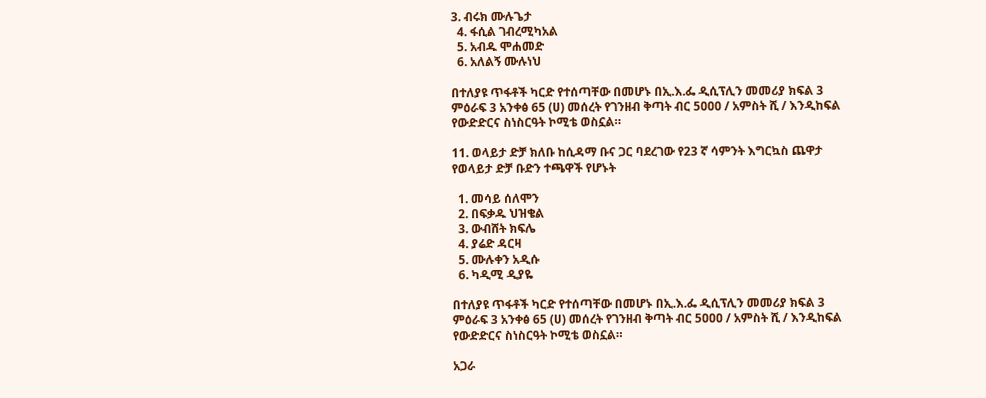3. ብሩክ ሙሉጌታ
  4. ፋሲል ገብረሚካአል
  5. አብዱ ሞሐመድ
  6. አለልኝ ሙሉነህ

በተለያዩ ጥፋቶች ካርድ የተሰጣቸው በመሆኑ በኢ.እ.ፌ ዲሲፕሊን መመሪያ ክፍል 3 ምዕራፍ 3 አንቀፅ 65 (ሀ) መሰረት የገንዘብ ቅጣት ብር 5ዐዐዐ / አምስት ሺ / እንዲከፍል የውድድርና ስነስርዓት ኮሚቴ ወስኗል።

11. ወላይታ ድቻ ክለቡ ከሲዳማ ቡና ጋር ባደረገው የ23 ኛ ሳምንት እግርኳስ ጨዋታ የወላይታ ድቻ ቡድን ተጫዋች የሆኑት

  1. መሳይ ሰለሞን
  2. በፍቃዱ ህዝቄል
  3. ውብሸት ክፍሌ
  4. ያሬድ ዳርዛ
  5. ሙሉቀን አዲሱ
  6. ካዲሚ ዲያዬ

በተለያዩ ጥፋቶች ካርድ የተሰጣቸው በመሆኑ በኢ.እ.ፌ ዲሲፕሊን መመሪያ ክፍል 3 ምዕራፍ 3 አንቀፅ 65 (ሀ) መሰረት የገንዘብ ቅጣት ብር 5ዐዐዐ / አምስት ሺ / እንዲከፍል የውድድርና ስነስርዓት ኮሚቴ ወስኗል።

አጋራ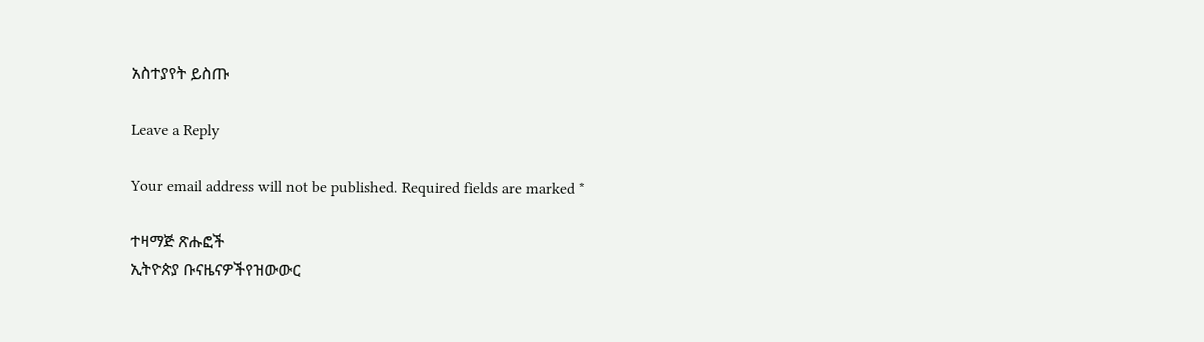አስተያየት ይስጡ

Leave a Reply

Your email address will not be published. Required fields are marked *

ተዛማጅ ጽሑፎች
ኢትዮጵያ ቡናዜናዎችየዝውውር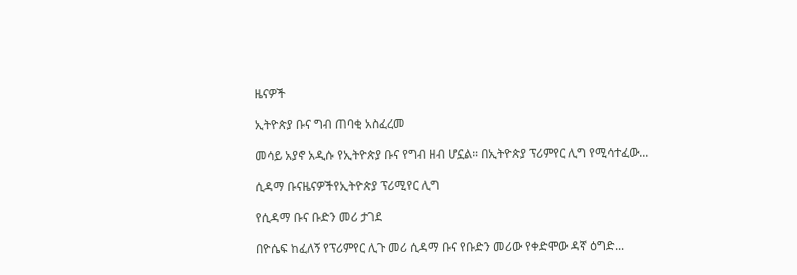ዜናዎች

ኢትዮጵያ ቡና ግብ ጠባቂ አስፈረመ

መሳይ አያኖ አዲሱ የኢትዮጵያ ቡና የግብ ዘብ ሆኗል። በኢትዮጵያ ፕሪምየር ሊግ የሚሳተፈው...

ሲዳማ ቡናዜናዎችየኢትዮጵያ ፕሪሚየር ሊግ

የሲዳማ ቡና ቡድን መሪ ታገደ

በዮሴፍ ከፈለኝ የፕሪምየር ሊጉ መሪ ሲዳማ ቡና የቡድን መሪው የቀድሞው ዳኛ ዕግድ...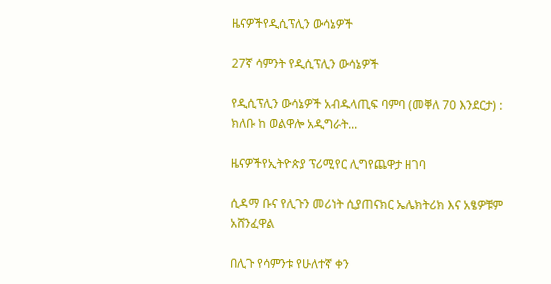ዜናዎችየዲሲፕሊን ውሳኔዎች

27ኛ ሳምንት የዲሲፕሊን ውሳኔዎች

የዲሲፕሊን ውሳኔዎች አብዱላጢፍ ባምባ (መቐለ 70 እንደርታ) : ክለቡ ከ ወልዋሎ አዲግራት...

ዜናዎችየኢትዮጵያ ፕሪሚየር ሊግየጨዋታ ዘገባ

ሲዳማ ቡና የሊጉን መሪነት ሲያጠናክር ኤሌክትሪክ እና አፄዎቹም አሸንፈዋል

በሊጉ የሳምንቱ የሁለተኛ ቀን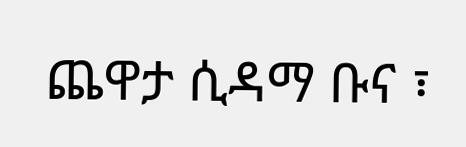ጨዋታ ሲዳማ ቡና ፣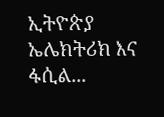ኢትዮጵያ ኤሌክትሪክ እና ፋሲል...